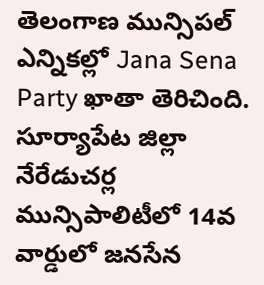తెలంగాణ మున్సిపల్ ఎన్నికల్లో Jana Sena Party ఖాతా తెరిచింది. సూర్యాపేట జిల్లా నేరేడుచర్ల మున్సిపాలిటీలో 14వ వార్డులో జనసేన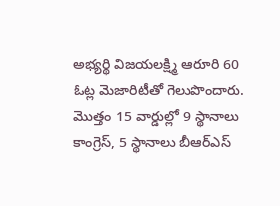అభ్యర్థి విజయలక్ష్మి ఆరూరి 60 ఓట్ల మెజారిటీతో గెలుపొందారు.
మొత్తం 15 వార్డుల్లో 9 స్థానాలు కాంగ్రెస్, 5 స్థానాలు బీఆర్ఎస్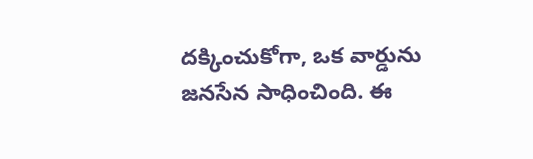దక్కించుకోగా, ఒక వార్డును జనసేన సాధించింది. ఈ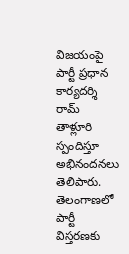విజయంపై పార్టీ ప్రధాన కార్యదర్శి రామ్ తాళ్లూరి స్పందిస్తూ అభినందనలు తెలిపారు. తెలంగాణలో పార్టీ విస్తరణకు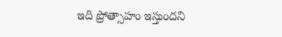ఇది ప్రోత్సాహం ఇస్తుందని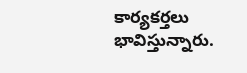కార్యకర్తలు భావిస్తున్నారు.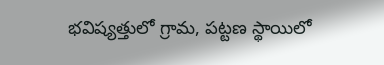భవిష్యత్తులో గ్రామ, పట్టణ స్థాయిలో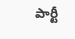పార్టీ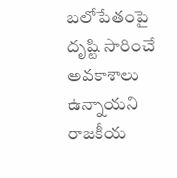బలోపేతంపై దృష్టి సారించే అవకాశాలు ఉన్నాయని రాజకీయ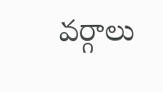వర్గాలు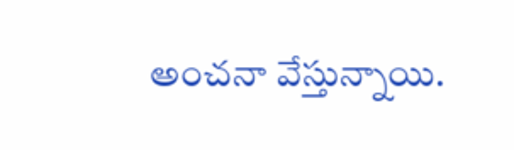అంచనా వేస్తున్నాయి.